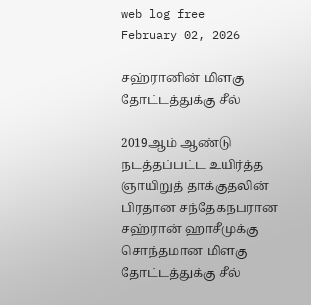web log free
February 02, 2026

சஹ்ரானின் மிளகு தோட்டத்துக்கு சீல்

2019ஆம் ஆண்டு நடத்தப்பட்ட உயிர்த்த ஞாயிறுத் தாக்குதலின் பிரதான சந்தேகநபரான சஹ்ரான் ஹாசீமுக்கு சொந்தமான மிளகு தோட்டத்துக்கு சீல்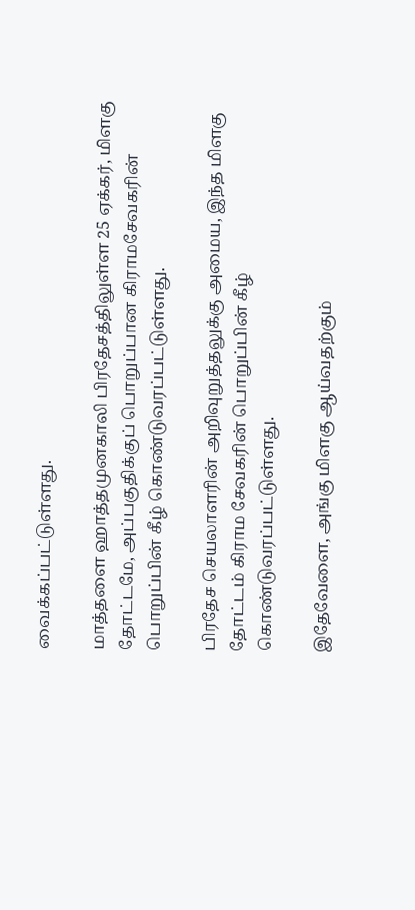வைக்கப்பட்டுள்ளது.

மாத்தளை ஹாத்தமுனகாலி பிரதேசத்திலுள்ள 25 ஏக்கர், மிளகு தோட்டமே, அப்பகுதிக்குப் பொறுப்பான கிராமசேவகரின் பொறுப்பின் கீழ் கொண்டுவரப்பட்டுள்ளது.

பிரதேச செயலாளரின் அறிவுறுத்தலுக்கு அமைய, இந்த மிளகு தோட்டம் கிராம சேவகரின் பொறுப்பின் கீழ் கொண்டுவரப்பட்டுள்ளது.

இதேவேளை, அங்கு மிளகு ஆய்வதற்கும்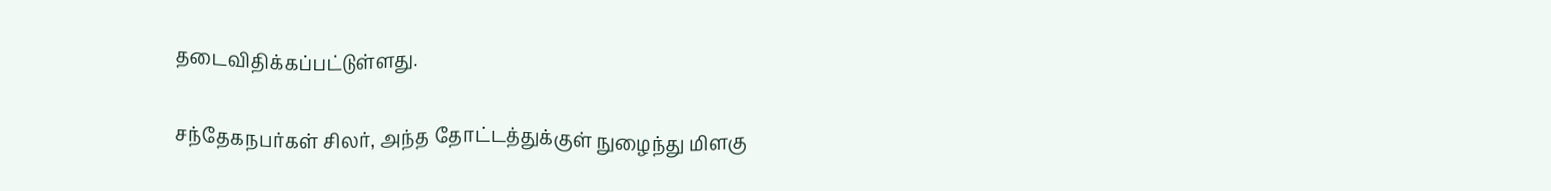தடைவிதிக்கப்பட்டுள்ளது.

சந்தேகநபர்கள் சிலர், அந்த தோட்டத்துக்குள் நுழைந்து மிளகு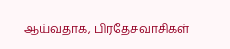ஆய்வதாக, பிரதேசவாசிகள்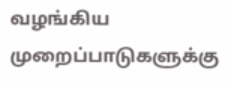வழங்கிய முறைப்பாடுகளுக்கு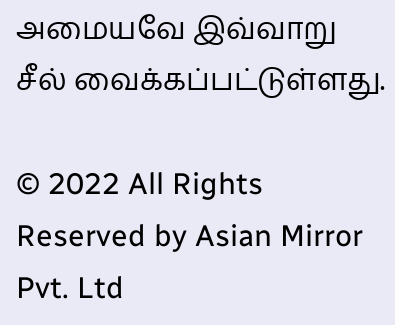அமையவே இவ்வாறு சீல் வைக்கப்பட்டுள்ளது.

© 2022 All Rights Reserved by Asian Mirror Pvt. Ltd